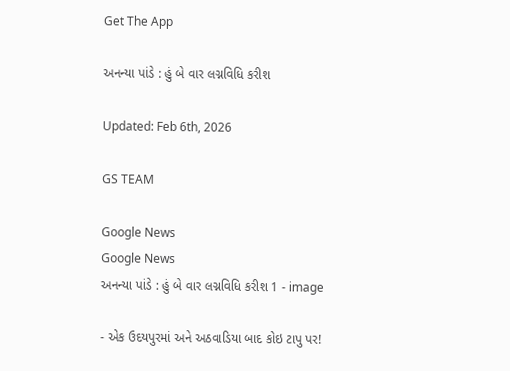Get The App

અનન્યા પાંડે : હું બે વાર લગ્નવિધિ કરીશ

Updated: Feb 6th, 2026

GS TEAM

Google News
Google News
અનન્યા પાંડે : હું બે વાર લગ્નવિધિ કરીશ 1 - image

- એક ઉદયપુરમાં અને અઠવાડિયા બાદ કોઇ ટાપુ પર!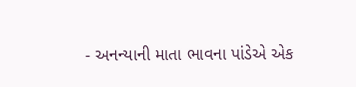- અનન્યાની માતા ભાવના પાંડેએ એક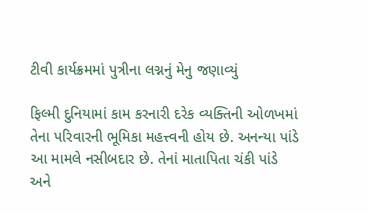ટીવી કાર્યક્રમમાં પુત્રીના લગ્નનું મેનુ જણાવ્યું

ફિલ્મી દુનિયામાં કામ કરનારી દરેક વ્યક્તિની ઓળખમાં તેના પરિવારની ભૂમિકા મહત્ત્વની હોય છે. અનન્યા પાંડે આ મામલે નસીબદાર છે. તેનાં માતાપિતા ચંકી પાંડે અને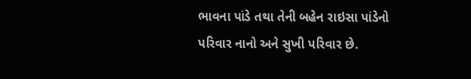ભાવના પાંડે તથા તેની બહેન રાઇસા પાંડેનો પરિવાર નાનો અને સુખી પરિવાર છે.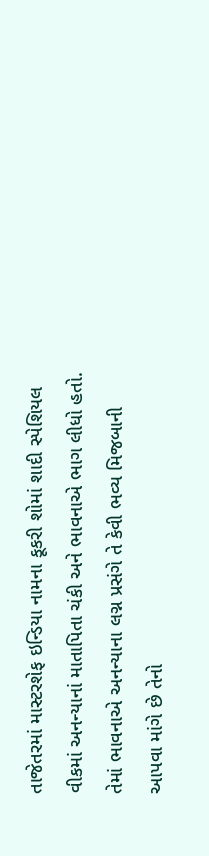તાજેતરમાં માસ્ટરશેફ ઇન્ડિયા નામના કૂકરી શોમાં શાદી સ્પેશિયલ વીકમાં અનન્યાનાં માતાપિતા ચંકી અને ભાવનાએ ભાગ લીધો હતો. તેમાં ભાવનાએ અનન્યાના લગ્ન પ્રસંગે તે કેવી ભવ્ય મિજબાની આપવા માંગે છે તેનો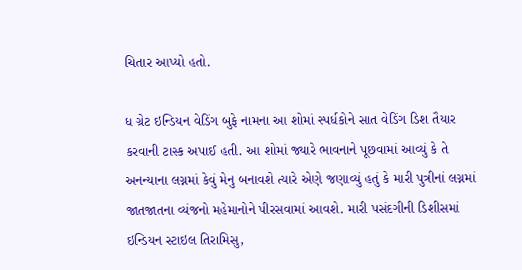ચિતાર આપ્યો હતો.

ધ ગ્રેટ ઇન્ડિયન વેડિંગ બુફે નામના આ શોમાં સ્પર્ધકોને સાત વેડિંગ ડિશ તૈયાર કરવાની ટાસ્ક અપાઈ હતી. આ શોમાં જ્યારે ભાવનાને પૂછવામાં આવ્યું કે તે અનન્યાના લગ્નમાં કેવું મેનુ બનાવશે ત્યારે એણે જણાવ્યું હતું કે મારી પુત્રીનાં લગ્નમાં જાતજાતના વ્યંજનો મહેમાનોને પીરસવામાં આવશે. મારી પસંદગીની ડિશીસમાં ઇન્ડિયન સ્ટાઇલ તિરામિસુ,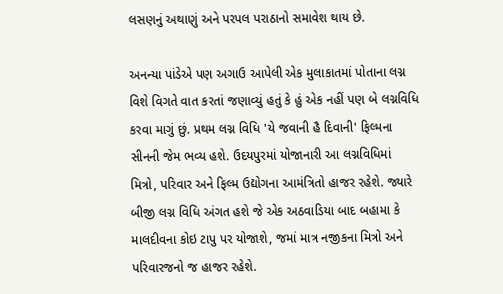લસણનું અથાણું અને પરપલ પરાઠાનો સમાવેશ થાય છે.

અનન્યા પાંડેએ પણ અગાઉ આપેલી એક મુલાકાતમાં પોતાના લગ્ન વિશે વિગતે વાત કરતાં જણાવ્યું હતું કે હું એક નહીં પણ બે લગ્નવિધિ કરવા માગું છું. પ્રથમ લગ્ન વિધિ 'યે જવાની હૈ દિવાની' ફિલ્મના સીનની જેમ ભવ્ય હશે. ઉદયપુરમાં યોજાનારી આ લગ્નવિધિમાં  મિત્રો, પરિવાર અને ફિલ્મ ઉદ્યોગના આમંત્રિતો હાજર રહેશે. જ્યારે બીજી લગ્ન વિધિ અંગત હશે જે એક અઠવાડિયા બાદ બહામા કે માલદીવના કોઇ ટાપુ પર યોજાશે, જમાં માત્ર નજીકના મિત્રો અને પરિવારજનો જ હાજર રહેશે.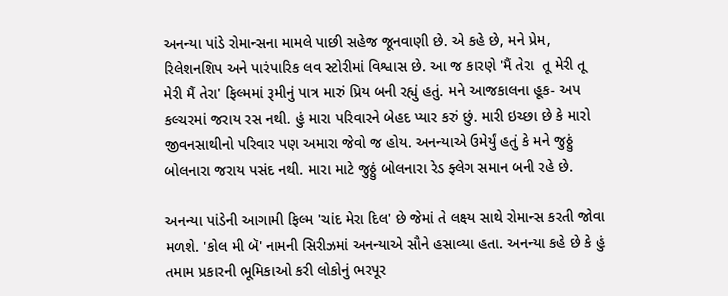અનન્યા પાંડે રોમાન્સના મામલે પાછી સહેજ જૂનવાણી છે. એ કહે છે, મને પ્રેમ, રિલેશનશિપ અને પારંપારિક લવ સ્ટોરીમાં વિશ્વાસ છે. આ જ કારણે 'મૈં તેરા  તૂ મેરી તૂ મેરી મૈં તેરા' ફિલ્મમાં રૂમીનું પાત્ર મારું પ્રિય બની રહ્યું હતું. મને આજકાલના હૂક- અપ કલ્ચરમાં જરાય રસ નથી. હું મારા પરિવારને બેહદ પ્યાર કરું છું. મારી ઇચ્છા છે કે મારો જીવનસાથીનો પરિવાર પણ અમારા જેવો જ હોય. અનન્યાએ ઉમેર્યું હતું કે મને જુઠ્ઠું બોલનારા જરાય પસંદ નથી. મારા માટે જુઠ્ઠું બોલનારા રેડ ફ્લેગ સમાન બની રહે છે.

અનન્યા પાંડેની આગામી ફિલ્મ 'ચાંદ મેરા દિલ' છે જેમાં તે લક્ષ્ય સાથે રોમાન્સ કરતી જોવા મળશે. 'કોલ મી બૅ' નામની સિરીઝમાં અનન્યાએ સૌને હસાવ્યા હતા. અનન્યા કહે છે કે હું તમામ પ્રકારની ભૂમિકાઓ કરી લોકોનું ભરપૂર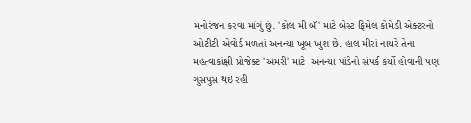મનોરંજન કરવા માંગું છું. 'કોલ મી બૅ' માટે બેસ્ટ ફિમેલ કોમેડી એક્ટરનો ઓટીટી એવોર્ડ મળતાં અનન્યા ખૂબ ખુશ છે. હાલ મીરાં નાયરે તેના મહત્વાકાંક્ષી પ્રોજેક્ટ 'અમરી' માટે  અનન્યા પાંડેનો સંપર્ક કર્યો હોવાની પણ ગુસપુસ થઇ રહી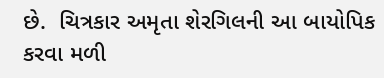છે.  ચિત્રકાર અમૃતા શેરગિલની આ બાયોપિક કરવા મળી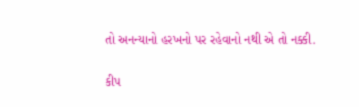તો અનન્યાનો હરખનો પર રહેવાનો નથી એ તો નક્કી.

કીપ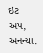ઇટ અપ, અનન્યા.